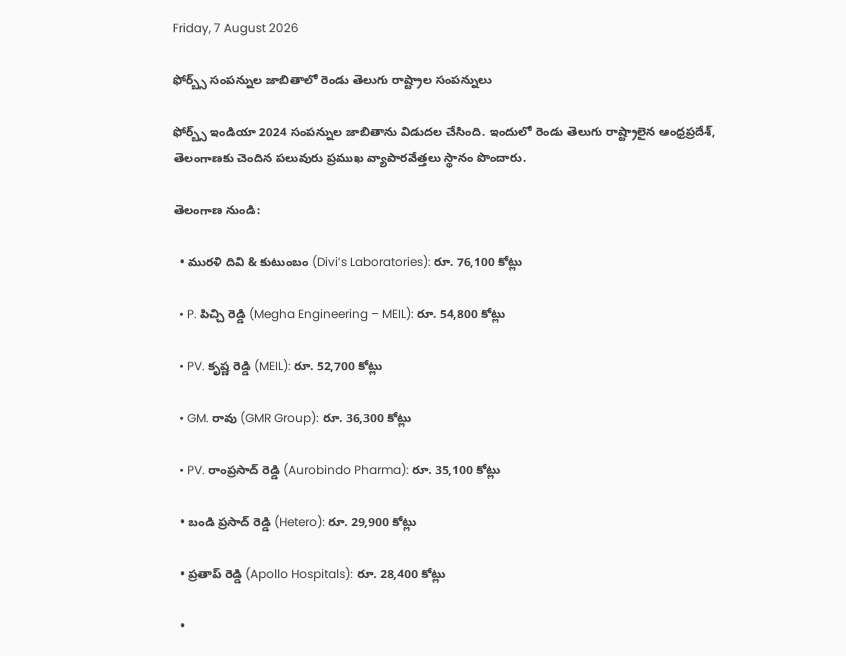Friday, 7 August 2026

ఫోర్బ్స్ సంపన్నుల జాబితాలో రెండు తెలుగు రాష్ట్రాల సంపన్నులు

ఫోర్బ్స్‌ ఇండియా 2024 సంపన్నుల జాబితాను విడుదల చేసింది. ఇందులో రెండు తెలుగు రాష్ట్రాలైన ఆంధ్రప్రదేశ్, తెలంగాణకు చెందిన పలువురు ప్రముఖ వ్యాపారవేత్తలు స్థానం పొందారు.

తెలంగాణ నుండి:

  • మురళి దివి & కుటుంబం (Divi’s Laboratories): రూ. 76,100 కోట్లు

  • P. పిచ్చి రెడ్డి (Megha Engineering – MEIL): రూ. 54,800 కోట్లు

  • PV. కృష్ణ రెడ్డి (MEIL): రూ. 52,700 కోట్లు

  • GM. రావు (GMR Group): రూ. 36,300 కోట్లు

  • PV. రాంప్రసాద్ రెడ్డి (Aurobindo Pharma): రూ. 35,100 కోట్లు

  • బండి ప్రసాద్ రెడ్డి (Hetero): రూ. 29,900 కోట్లు

  • ప్రతాప్ రెడ్డి (Apollo Hospitals): రూ. 28,400 కోట్లు

  •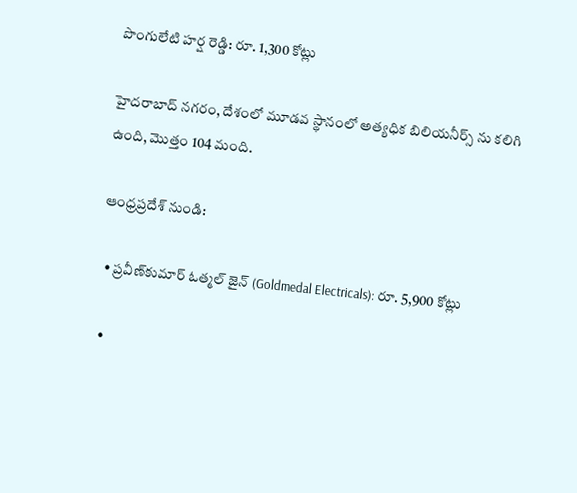పొంగులేటి హర్ష రెడ్డి: రూ. 1,300 కోట్లు

హైదరాబాద్ నగరం, దేశంలో మూడవ స్థానంలో అత్యధిక బిలియనీర్స్‌ ను కలిగి ఉంది, మొత్తం 104 మంది.

ఆంధ్రప్రదేశ్ నుండి:

  • ప్రవీణ్‌కుమార్ ఓత్మల్ జైన్ (Goldmedal Electricals): రూ. 5,900 కోట్లు

  •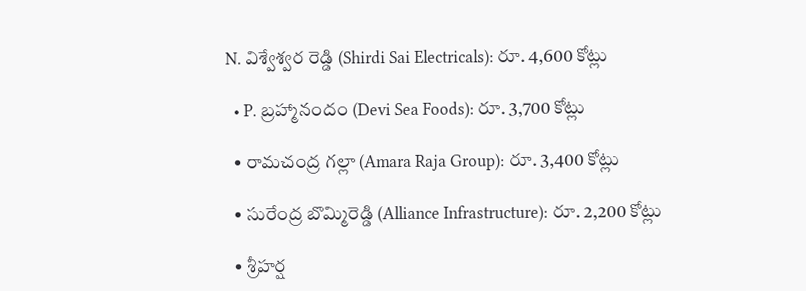N. విశ్వేశ్వర రెడ్డి (Shirdi Sai Electricals): రూ. 4,600 కోట్లు

  • P. బ్రహ్మానందం (Devi Sea Foods): రూ. 3,700 కోట్లు

  • రామచంద్ర గల్లా (Amara Raja Group): రూ. 3,400 కోట్లు

  • సురేంద్ర బొమ్మిరెడ్డి (Alliance Infrastructure): రూ. 2,200 కోట్లు

  • శ్రీహర్ష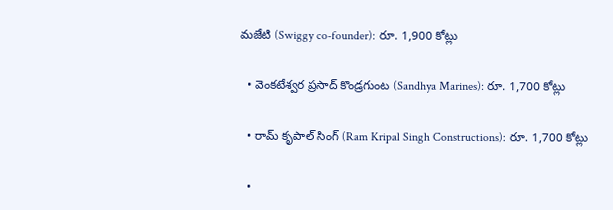మజేటి (Swiggy co-founder): రూ. 1,900 కోట్లు

  • వెంకటేశ్వర ప్రసాద్ కొండ్రగుంట (Sandhya Marines): రూ. 1,700 కోట్లు

  • రామ్ కృపాల్ సింగ్ (Ram Kripal Singh Constructions): రూ. 1,700 కోట్లు

  •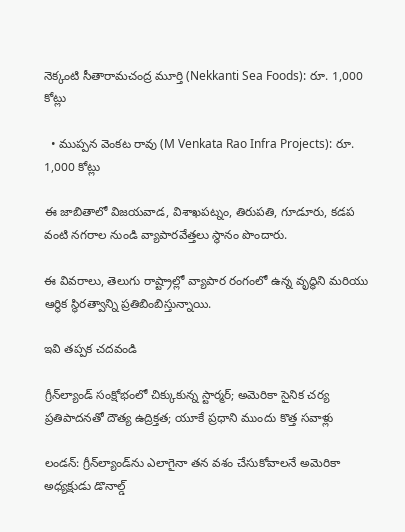నెక్కంటి సీతారామచంద్ర మూర్తి (Nekkanti Sea Foods): రూ. 1,000 కోట్లు

  • ముప్పన వెంకట రావు (M Venkata Rao Infra Projects): రూ. 1,000 కోట్లు

ఈ జాబితాలో విజయవాడ, విశాఖపట్నం, తిరుపతి, గూడూరు, కడప వంటి నగరాల నుండి వ్యాపారవేత్తలు స్థానం పొందారు.

ఈ వివరాలు, తెలుగు రాష్ట్రాల్లో వ్యాపార రంగంలో ఉన్న వృద్ధిని మరియు ఆర్థిక స్థిరత్వాన్ని ప్రతిబింబిస్తున్నాయి.

ఇవి తప్పక చదవండి

గ్రీన్‌ల్యాండ్ సంక్షోభంలో చిక్కుకున్న స్టార్మర్; అమెరికా సైనిక చర్య ప్రతిపాదనతో దౌత్య ఉద్రిక్తత; యూకే ప్రధాని ముందు కొత్త సవాళ్లు

లండన్: గ్రీన్‌ల్యాండ్‌ను ఎలాగైనా తన వశం చేసుకోవాలనే అమెరికా అధ్యక్షుడు డొనాల్డ్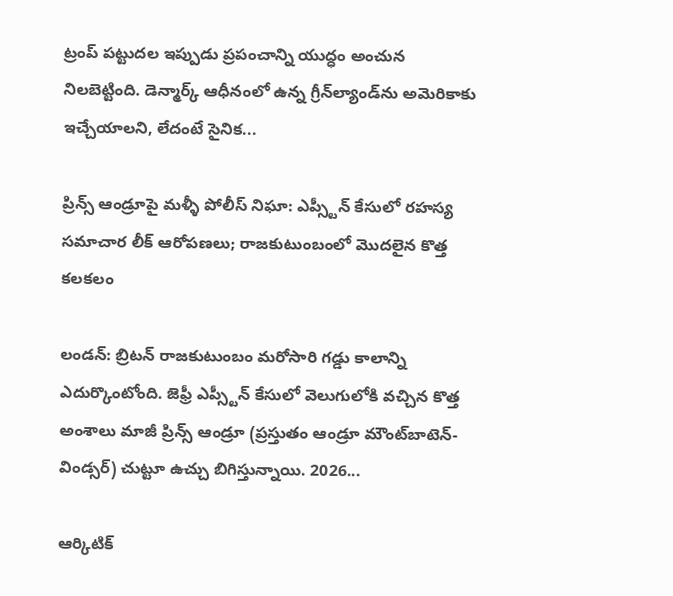ట్రంప్ పట్టుదల ఇప్పుడు ప్రపంచాన్ని యుద్ధం అంచున నిలబెట్టింది. డెన్మార్క్ ఆధీనంలో ఉన్న గ్రీన్‌ల్యాండ్‌ను అమెరికాకు ఇచ్చేయాలని, లేదంటే సైనిక...

ప్రిన్స్ ఆండ్రూపై మళ్ళీ పోలీస్ నిఘా: ఎప్స్టీన్ కేసులో రహస్య సమాచార లీక్ ఆరోపణలు; రాజకుటుంబంలో మొదలైన కొత్త కలకలం

లండన్: బ్రిటన్ రాజకుటుంబం మరోసారి గడ్డు కాలాన్ని ఎదుర్కొంటోంది. జెఫ్రీ ఎప్స్టీన్ కేసులో వెలుగులోకి వచ్చిన కొత్త అంశాలు మాజీ ప్రిన్స్ ఆండ్రూ (ప్రస్తుతం ఆండ్రూ మౌంట్‌బాటెన్-విండ్సర్) చుట్టూ ఉచ్చు బిగిస్తున్నాయి. 2026...

ఆర్కిటిక్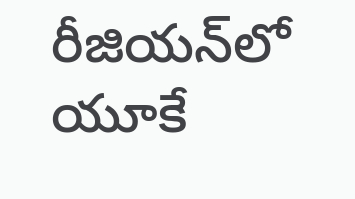రీజియన్‌లో యూకే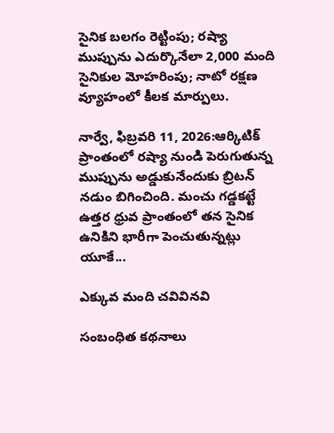సైనిక బలగం రెట్టింపు; రష్యా ముప్పును ఎదుర్కొనేలా 2,000 మంది సైనికుల మోహరింపు; నాటో రక్షణ వ్యూహంలో కీలక మార్పులు.

నార్వే, ఫిబ్రవరి 11, 2026:ఆర్కిటిక్ ప్రాంతంలో రష్యా నుండి పెరుగుతున్న ముప్పును అడ్డుకునేందుకు బ్రిటన్ నడుం బిగించింది. మంచు గడ్డకట్టే ఉత్తర ధ్రువ ప్రాంతంలో తన సైనిక ఉనికిని భారీగా పెంచుతున్నట్లు యూకే...

ఎక్కువ మంది చవివినవి

సంబంధిత కథనాలు